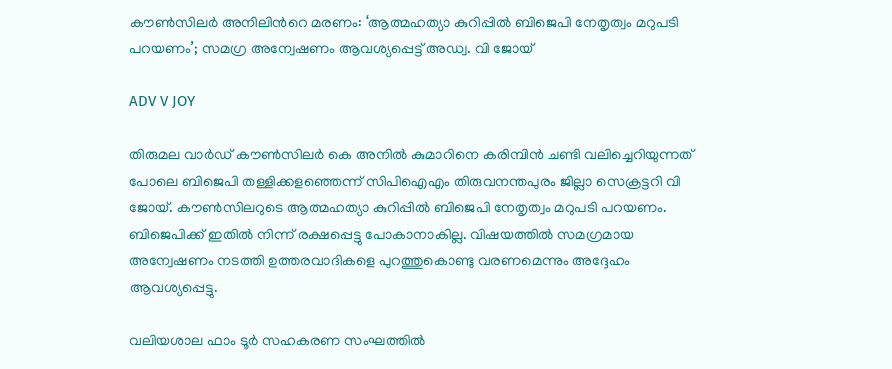കൗൺസിലർ അനിലിന്‍റെ മരണം: ‘ആത്മഹത്യാ കുറിപ്പിൽ ബിജെപി നേതൃത്വം മറുപടി പറയണം’; സമഗ്ര അന്വേഷണം ആവശ്യപ്പെട്ട് അഡ്വ. വി ജോയ്

ADV V JOY

തിരുമല വാർഡ് കൗൺസിലർ കെ അനിൽ കുമാറിനെ കരിമ്പിൻ ചണ്ടി വലിച്ചെറിയുന്നത് പോലെ ബിജെപി തള്ളിക്കളഞ്ഞെന്ന് സിപിഐഎം തിരുവനന്തപുരം ജില്ലാ സെക്രട്ടറി വി ജോയ്. കൗൺസിലറുടെ ആത്മഹത്യാ കുറിപ്പിൽ ബിജെപി നേതൃത്വം മറുപടി പറയണം. ബിജെപിക്ക് ഇതിൽ നിന്ന് രക്ഷപ്പെട്ടു പോകാനാകില്ല. വിഷയത്തിൽ സമഗ്രമായ അന്വേഷണം നടത്തി ഉത്തരവാദികളെ പുറത്തുകൊണ്ടു വരണമെന്നും അദ്ദേഹം ആവശ്യപ്പെട്ടു.

വലിയശാല ഫാം ടൂർ സഹകരണ സംഘത്തിൽ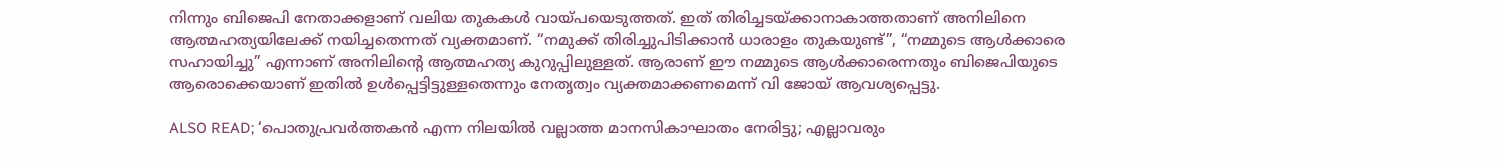നിന്നും ബിജെപി നേതാക്കളാണ് വലിയ തുകകൾ വായ്‌പയെടുത്തത്. ഇത് തിരിച്ചടയ്ക്കാനാകാത്തതാണ് അനിലിനെ ആത്മഹത്യയിലേക്ക് നയിച്ചതെന്നത് വ്യക്തമാണ്. “നമുക്ക് തിരിച്ചുപിടിക്കാൻ ധാരാളം തുകയുണ്ട്”, “നമ്മുടെ ആൾക്കാരെ സഹായിച്ചു” എന്നാണ് അനിലിന്‍റെ ആത്മഹത്യ കുറുപ്പിലുള്ളത്. ആരാണ് ഈ നമ്മുടെ ആൾക്കാരെന്നതും ബിജെപിയുടെ ആരൊക്കെയാണ് ഇതിൽ ഉൾപ്പെട്ടിട്ടുള്ളതെന്നും നേതൃത്വം വ്യക്തമാക്കണമെന്ന് വി ജോയ് ആവശ്യപ്പെട്ടു.

ALSO READ; ‘പൊതുപ്രവർത്തകൻ എന്ന നിലയിൽ വല്ലാത്ത മാനസികാഘാതം നേരിട്ടു; എല്ലാവരും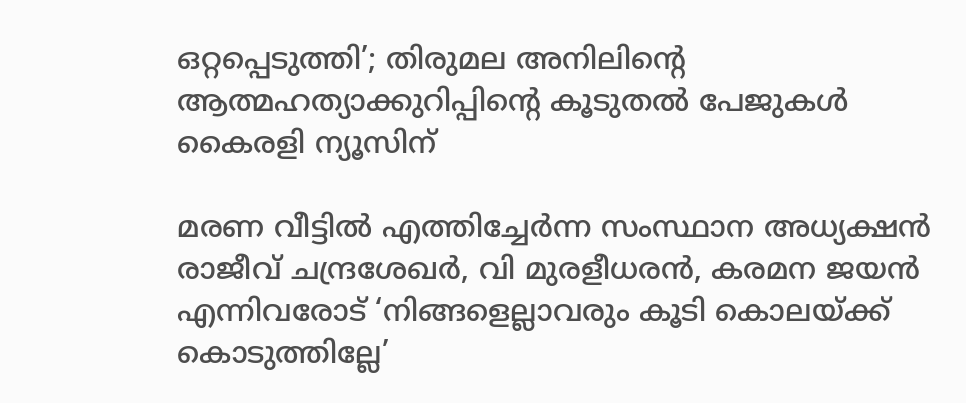ഒറ്റപ്പെടുത്തി’; തിരുമല അനിലിന്റെ ആത്മഹത്യാക്കുറിപ്പിന്റെ കൂടുതൽ പേജുകൾ കൈരളി ന്യൂസിന്

മരണ വീട്ടിൽ എത്തിച്ചേർന്ന സംസ്ഥാന അധ്യക്ഷൻ രാജീവ് ചന്ദ്രശേഖർ, വി മുരളീധരൻ, കരമന ജയൻ എന്നിവരോട് ‘നിങ്ങളെല്ലാവരും കൂടി കൊലയ്ക്ക് കൊടുത്തില്ലേ’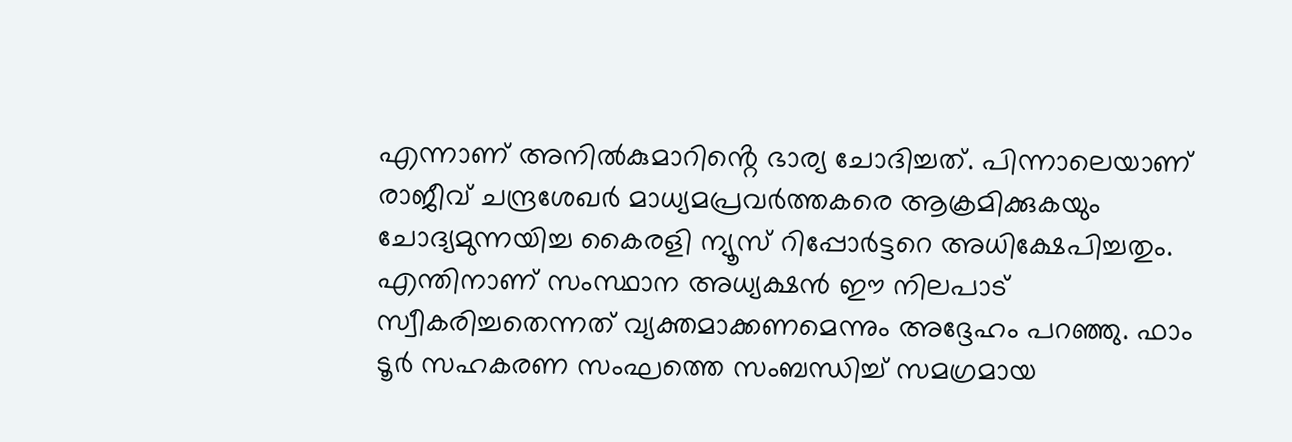എന്നാണ് അനിൽകുമാറിൻ്റെ ഭാര്യ ചോദിച്ചത്. പിന്നാലെയാണ് രാജീവ് ചന്ദ്രശേഖർ മാധ്യമപ്രവർത്തകരെ ആക്രമിക്കുകയും ചോദ്യമുന്നയിച്ച കൈരളി ന്യൂസ്‌ റിപ്പോർട്ടറെ അധിക്ഷേപിച്ചതും. എന്തിനാണ് സംസ്ഥാന അധ്യക്ഷൻ ഈ നിലപാട് സ്വീകരിച്ചതെന്നത് വ്യക്തമാക്കണമെന്നും അദ്ദേഹം പറഞ്ഞു. ഫാം ടൂർ സഹകരണ സംഘത്തെ സംബന്ധിച്ച് സമഗ്രമായ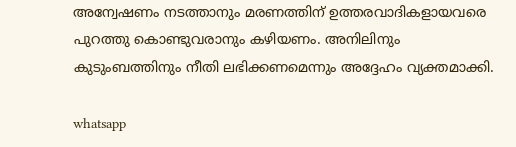അന്വേഷണം നടത്താനും മരണത്തിന് ഉത്തരവാദികളായവരെ പുറത്തു കൊണ്ടുവരാനും കഴിയണം. അനിലിനും കുടുംബത്തിനും നീതി ലഭിക്കണമെന്നും അദ്ദേഹം വ്യക്തമാക്കി.

whatsapp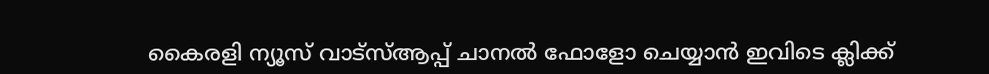കൈരളി ന്യൂസ് വാട്‌സ്ആപ്പ് ചാനല്‍ ഫോളോ ചെയ്യാന്‍ ഇവിടെ ക്ലിക്ക്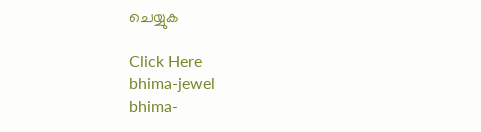ചെയ്യുക

Click Here
bhima-jewel
bhima-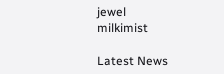jewel
milkimist

Latest News